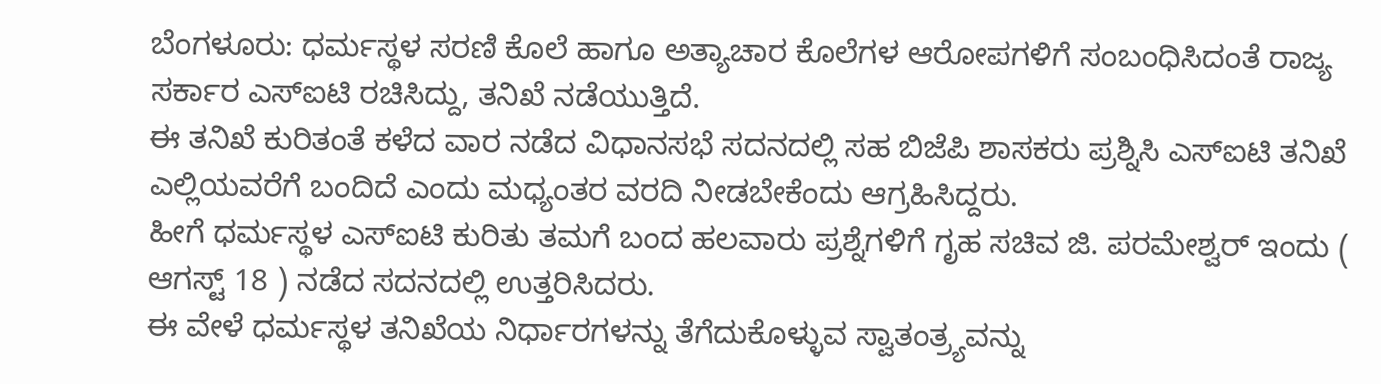ಬೆಂಗಳೂರು: ಧರ್ಮಸ್ಥಳ ಸರಣಿ ಕೊಲೆ ಹಾಗೂ ಅತ್ಯಾಚಾರ ಕೊಲೆಗಳ ಆರೋಪಗಳಿಗೆ ಸಂಬಂಧಿಸಿದಂತೆ ರಾಜ್ಯ ಸರ್ಕಾರ ಎಸ್ಐಟಿ ರಚಿಸಿದ್ದು, ತನಿಖೆ ನಡೆಯುತ್ತಿದೆ.
ಈ ತನಿಖೆ ಕುರಿತಂತೆ ಕಳೆದ ವಾರ ನಡೆದ ವಿಧಾನಸಭೆ ಸದನದಲ್ಲಿ ಸಹ ಬಿಜೆಪಿ ಶಾಸಕರು ಪ್ರಶ್ನಿಸಿ ಎಸ್ಐಟಿ ತನಿಖೆ ಎಲ್ಲಿಯವರೆಗೆ ಬಂದಿದೆ ಎಂದು ಮಧ್ಯಂತರ ವರದಿ ನೀಡಬೇಕೆಂದು ಆಗ್ರಹಿಸಿದ್ದರು.
ಹೀಗೆ ಧರ್ಮಸ್ಥಳ ಎಸ್ಐಟಿ ಕುರಿತು ತಮಗೆ ಬಂದ ಹಲವಾರು ಪ್ರಶ್ನೆಗಳಿಗೆ ಗೃಹ ಸಚಿವ ಜಿ. ಪರಮೇಶ್ವರ್ ಇಂದು ( ಆಗಸ್ಟ್ 18 ) ನಡೆದ ಸದನದಲ್ಲಿ ಉತ್ತರಿಸಿದರು.
ಈ ವೇಳೆ ಧರ್ಮಸ್ಥಳ ತನಿಖೆಯ ನಿರ್ಧಾರಗಳನ್ನು ತೆಗೆದುಕೊಳ್ಳುವ ಸ್ವಾತಂತ್ರ್ಯವನ್ನು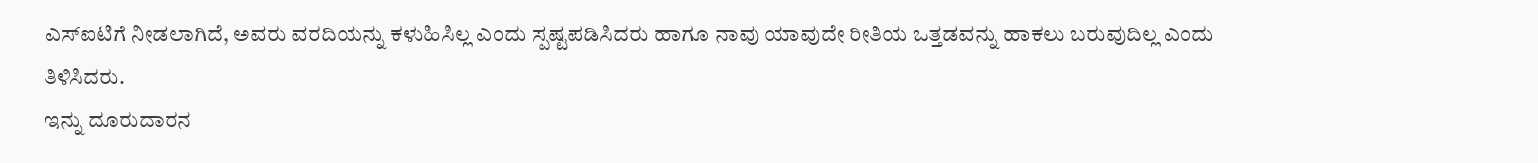ಎಸ್ಐಟಿಗೆ ನೀಡಲಾಗಿದೆ, ಅವರು ವರದಿಯನ್ನು ಕಳುಹಿಸಿಲ್ಲ ಎಂದು ಸ್ಪಷ್ಟಪಡಿಸಿದರು ಹಾಗೂ ನಾವು ಯಾವುದೇ ರೀತಿಯ ಒತ್ತಡವನ್ನು ಹಾಕಲು ಬರುವುದಿಲ್ಲ ಎಂದು ತಿಳಿಸಿದರು.
ಇನ್ನು ದೂರುದಾರನ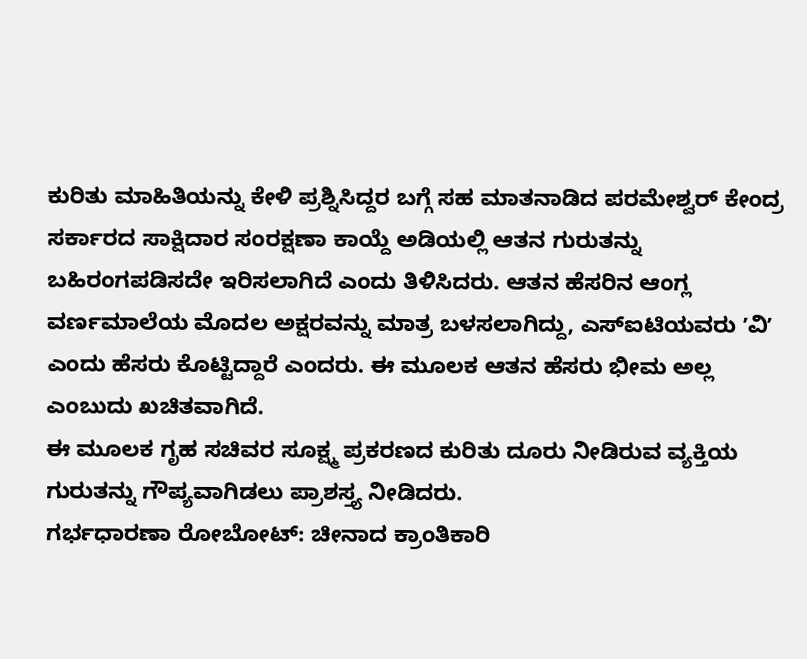ಕುರಿತು ಮಾಹಿತಿಯನ್ನು ಕೇಳಿ ಪ್ರಶ್ನಿಸಿದ್ದರ ಬಗ್ಗೆ ಸಹ ಮಾತನಾಡಿದ ಪರಮೇಶ್ವರ್ ಕೇಂದ್ರ ಸರ್ಕಾರದ ಸಾಕ್ಷಿದಾರ ಸಂರಕ್ಷಣಾ ಕಾಯ್ದೆ ಅಡಿಯಲ್ಲಿ ಆತನ ಗುರುತನ್ನು ಬಹಿರಂಗಪಡಿಸದೇ ಇರಿಸಲಾಗಿದೆ ಎಂದು ತಿಳಿಸಿದರು. ಆತನ ಹೆಸರಿನ ಆಂಗ್ಲ ವರ್ಣಮಾಲೆಯ ಮೊದಲ ಅಕ್ಷರವನ್ನು ಮಾತ್ರ ಬಳಸಲಾಗಿದ್ದು, ಎಸ್ಐಟಿಯವರು ʼವಿʼ ಎಂದು ಹೆಸರು ಕೊಟ್ಟಿದ್ದಾರೆ ಎಂದರು. ಈ ಮೂಲಕ ಆತನ ಹೆಸರು ಭೀಮ ಅಲ್ಲ ಎಂಬುದು ಖಚಿತವಾಗಿದೆ.
ಈ ಮೂಲಕ ಗೃಹ ಸಚಿವರ ಸೂಕ್ಷ್ಮ ಪ್ರಕರಣದ ಕುರಿತು ದೂರು ನೀಡಿರುವ ವ್ಯಕ್ತಿಯ ಗುರುತನ್ನು ಗೌಪ್ಯವಾಗಿಡಲು ಪ್ರಾಶಸ್ತ್ಯ ನೀಡಿದರು.
ಗರ್ಭಧಾರಣಾ ರೋಬೋಟ್: ಚೀನಾದ ಕ್ರಾಂತಿಕಾರಿ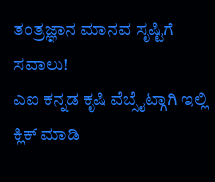ತಂತ್ರಜ್ಞಾನ ಮಾನವ ಸೃಷ್ಟಿಗೆ ಸವಾಲು!
ಎಐ ಕನ್ನಡ ಕೃಷಿ ವೆಬ್ಸೈಟ್ಗಾಗಿ ಇಲ್ಲಿ ಕ್ಲಿಕ್ ಮಾಡಿ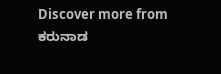Discover more from ಕರುನಾಡ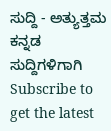ಸುದ್ದಿ - ಅತ್ಯುತ್ತಮ ಕನ್ನಡ ಸುದ್ದಿಗಳಿಗಾಗಿ
Subscribe to get the latest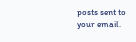posts sent to your email.